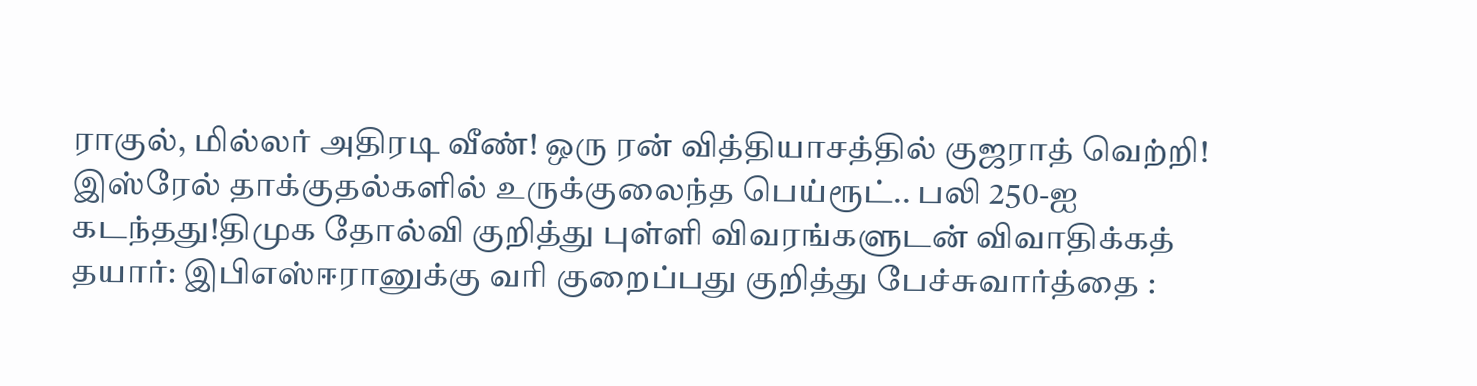ராகுல், மில்லர் அதிரடி வீண்! ஒரு ரன் வித்தியாசத்தில் குஜராத் வெற்றி! இஸ்ரேல் தாக்குதல்களில் உருக்குலைந்த பெய்ரூட்.. பலி 250-ஐ கடந்தது!திமுக தோல்வி குறித்து புள்ளி விவரங்களுடன் விவாதிக்கத் தயார்: இபிஎஸ்ஈரானுக்கு வரி குறைப்பது குறித்து பேச்சுவார்த்தை :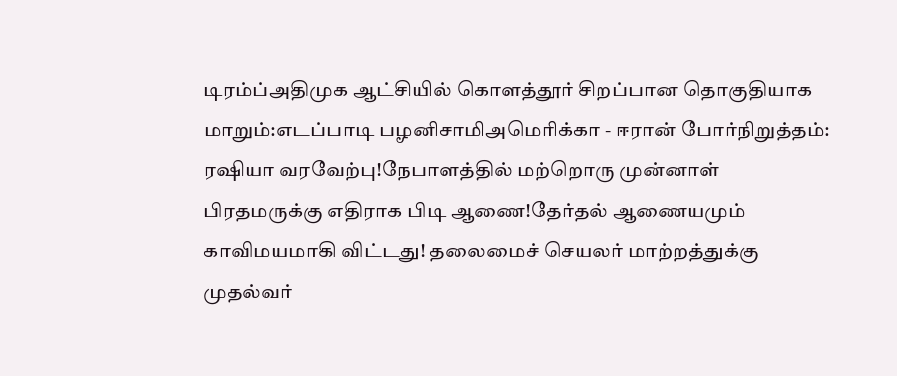டிரம்ப்அதிமுக ஆட்சியில் கொளத்தூர் சிறப்பான தொகுதியாக மாறும்:எடப்பாடி பழனிசாமிஅமெரிக்கா - ஈரான் போர்நிறுத்தம்: ரஷியா வரவேற்பு!நேபாளத்தில் மற்றொரு முன்னாள் பிரதமருக்கு எதிராக பிடி ஆணை!தேர்தல் ஆணையமும் காவிமயமாகி விட்டது! தலைமைச் செயலர் மாற்றத்துக்கு முதல்வர்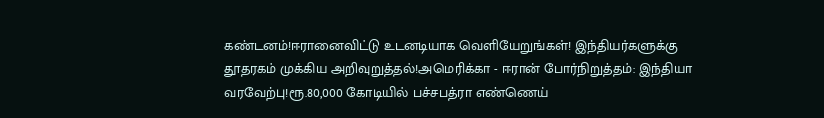கண்டனம்!ஈரானைவிட்டு உடனடியாக வெளியேறுங்கள்! இந்தியர்களுக்கு தூதரகம் முக்கிய அறிவுறுத்தல்!அமெரிக்கா - ஈரான் போர்நிறுத்தம்: இந்தியா வரவேற்பு!ரூ.80,000 கோடியில் பச்சபத்ரா எண்ணெய்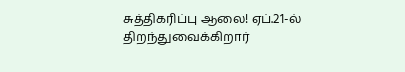சுத்திகரிப்பு ஆலை! ஏப்.21-ல் திறந்துவைக்கிறார்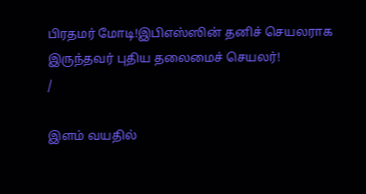பிரதமர் மோடி!இபிஎஸ்ஸின் தனிச் செயலராக இருந்தவர் புதிய தலைமைச் செயலர்!
/

இளம் வயதில்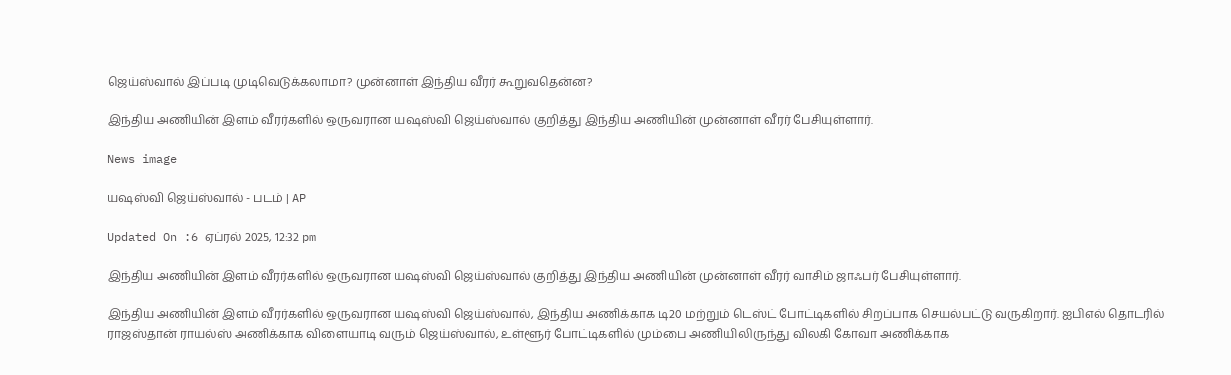ஜெய்ஸ்வால் இப்படி முடிவெடுக்கலாமா? முன்னாள் இந்திய வீரர் கூறுவதென்ன?

இந்திய அணியின் இளம் வீரர்களில் ஒருவரான யஷஸ்வி ஜெய்ஸ்வால் குறித்து இந்திய அணியின் முன்னாள் வீரர் பேசியுள்ளார்.

News image

யஷஸ்வி ஜெய்ஸ்வால் - படம் | AP

Updated On :6 ஏப்ரல் 2025, 12:32 pm

இந்திய அணியின் இளம் வீரர்களில் ஒருவரான யஷஸ்வி ஜெய்ஸ்வால் குறித்து இந்திய அணியின் முன்னாள் வீரர் வாசிம் ஜாஃபர் பேசியுள்ளார்.

இந்திய அணியின் இளம் வீரர்களில் ஒருவரான யஷஸ்வி ஜெய்ஸ்வால், இந்திய அணிக்காக டி20 மற்றும் டெஸ்ட் போட்டிகளில் சிறப்பாக செயல்பட்டு வருகிறார். ஐபிஎல் தொடரில் ராஜஸ்தான் ராயல்ஸ் அணிக்காக விளையாடி வரும் ஜெய்ஸ்வால், உள்ளூர் போட்டிகளில் மும்பை அணியிலிருந்து விலகி கோவா அணிக்காக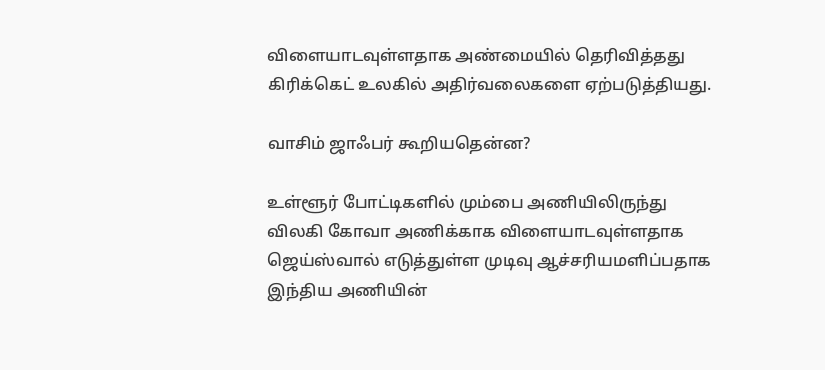விளையாடவுள்ளதாக அண்மையில் தெரிவித்தது கிரிக்கெட் உலகில் அதிர்வலைகளை ஏற்படுத்தியது.

வாசிம் ஜாஃபர் கூறியதென்ன?

உள்ளூர் போட்டிகளில் மும்பை அணியிலிருந்து விலகி கோவா அணிக்காக விளையாடவுள்ளதாக ஜெய்ஸ்வால் எடுத்துள்ள முடிவு ஆச்சரியமளிப்பதாக இந்திய அணியின்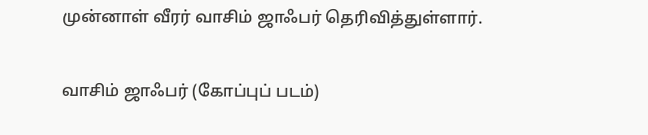முன்னாள் வீரர் வாசிம் ஜாஃபர் தெரிவித்துள்ளார்.

வாசிம் ஜாஃபர் (கோப்புப் படம்)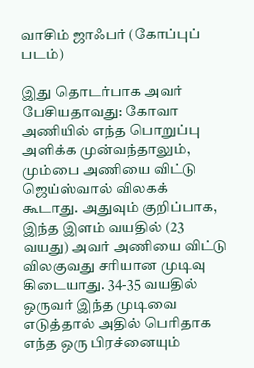வாசிம் ஜாஃபர் (கோப்புப் படம்)

இது தொடர்பாக அவர் பேசியதாவது: கோவா அணியில் எந்த பொறுப்பு அளிக்க முன்வந்தாலும், மும்பை அணியை விட்டு ஜெய்ஸ்வால் விலகக் கூடாது. அதுவும் குறிப்பாக, இந்த இளம் வயதில் (23 வயது) அவர் அணியை விட்டு விலகுவது சரியான முடிவு கிடையாது. 34-35 வயதில் ஒருவர் இந்த முடிவை எடுத்தால் அதில் பெரிதாக எந்த ஒரு பிரச்னையும்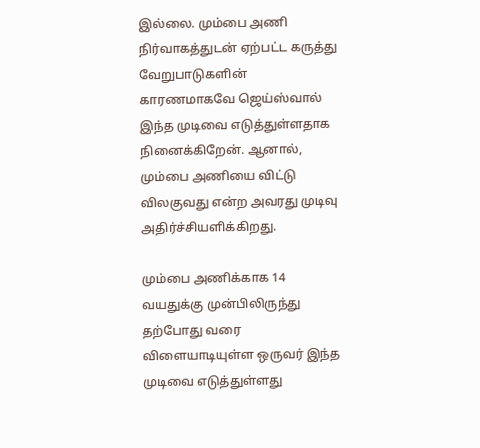இல்லை. மும்பை அணி நிர்வாகத்துடன் ஏற்பட்ட கருத்து வேறுபாடுகளின் காரணமாகவே ஜெய்ஸ்வால் இந்த முடிவை எடுத்துள்ளதாக நினைக்கிறேன். ஆனால், மும்பை அணியை விட்டு விலகுவது என்ற அவரது முடிவு அதிர்ச்சியளிக்கிறது.

மும்பை அணிக்காக 14 வயதுக்கு முன்பிலிருந்து தற்போது வரை விளையாடியுள்ள ஒருவர் இந்த முடிவை எடுத்துள்ளது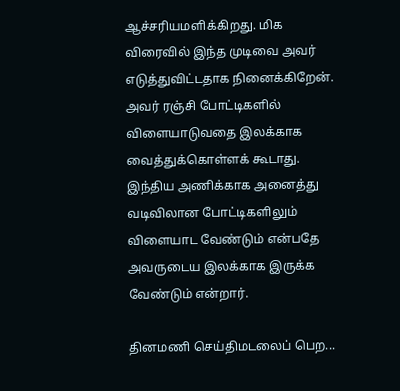ஆச்சரியமளிக்கிறது. மிக விரைவில் இந்த முடிவை அவர் எடுத்துவிட்டதாக நினைக்கிறேன். அவர் ரஞ்சி போட்டிகளில் விளையாடுவதை இலக்காக வைத்துக்கொள்ளக் கூடாது. இந்திய அணிக்காக அனைத்து வடிவிலான போட்டிகளிலும் விளையாட வேண்டும் என்பதே அவருடைய இலக்காக இருக்க வேண்டும் என்றார்.

தினமணி செய்திமடலைப் பெற...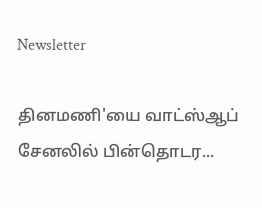Newsletter

தினமணி'யை வாட்ஸ்ஆப் சேனலில் பின்தொடர...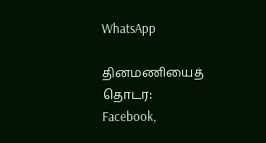WhatsApp

தினமணியைத் தொடர: Facebook,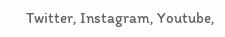Twitter, Instagram, Youtube,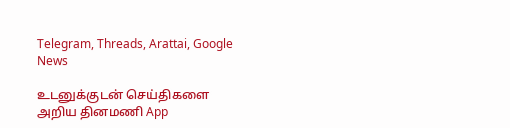Telegram, Threads, Arattai, Google News

உடனுக்குடன் செய்திகளை அறிய தினமணி App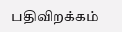பதிவிறக்கம்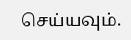செய்யவும்.